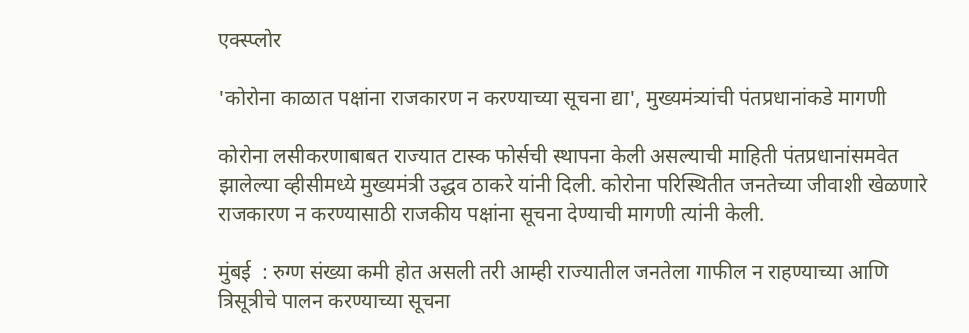एक्स्प्लोर

'कोरोना काळात पक्षांना राजकारण न करण्याच्या सूचना द्या', मुख्यमंत्र्यांची पंतप्रधानांकडे मागणी

कोरोना लसीकरणाबाबत राज्यात टास्क फोर्सची स्थापना केली असल्याची माहिती पंतप्रधानांसमवेत झालेल्या व्हीसीमध्ये मुख्यमंत्री उद्धव ठाकरे यांनी दिली. कोरोना परिस्थितीत जनतेच्या जीवाशी खेळणारे राजकारण न करण्यासाठी राजकीय पक्षांना सूचना देण्याची मागणी त्यांनी केली.

मुंबई  : रुग्ण संख्या कमी होत असली तरी आम्ही राज्यातील जनतेला गाफील न राहण्याच्या आणि त्रिसूत्रीचे पालन करण्याच्या सूचना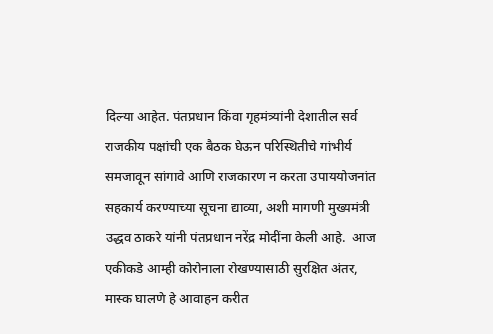दिल्या आहेत. पंतप्रधान किंवा गृहमंत्र्यांनी देशातील सर्व राजकीय पक्षांची एक बैठक घेऊन परिस्थितीचे गांभीर्य समजावून सांगावे आणि राजकारण न करता उपाययोजनांत सहकार्य करण्याच्या सूचना द्याव्या, अशी मागणी मुख्यमंत्री उद्धव ठाकरे यांनी पंतप्रधान नरेंद्र मोदींना केली आहे.  आज एकीकडे आम्ही कोरोनाला रोखण्यासाठी सुरक्षित अंतर, मास्क घालणे हे आवाहन करीत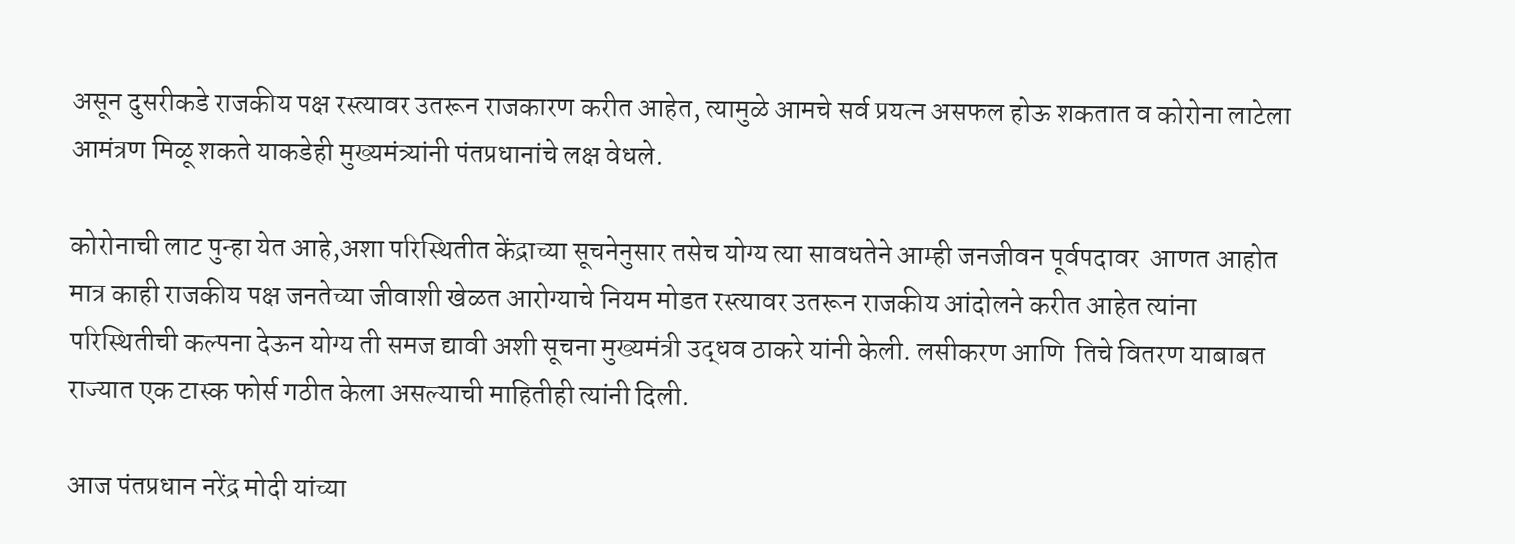असून दुसरीकडे राजकीय पक्ष रस्त्यावर उतरून राजकारण करीत आहेत, त्यामुळे आमचे सर्व प्रयत्न असफल होऊ शकतात व कोरोना लाटेला आमंत्रण मिळू शकते याकडेही मुख्यमंत्र्यांनी पंतप्रधानांचे लक्ष वेधले.

कोरोनाची लाट पुन्हा येत आहे,अशा परिस्थितीत केंद्राच्या सूचनेनुसार तसेच योग्य त्या सावधतेने आम्ही जनजीवन पूर्वपदावर  आणत आहोत मात्र काही राजकीय पक्ष जनतेच्या जीवाशी खेळत आरोग्याचे नियम मोडत रस्त्यावर उतरून राजकीय आंदोलने करीत आहेत त्यांना परिस्थितीची कल्पना देऊन योग्य ती समज द्यावी अशी सूचना मुख्यमंत्री उद्धव ठाकरे यांनी केली. लसीकरण आणि  तिचे वितरण याबाबत राज्यात एक टास्क फोर्स गठीत केला असल्याची माहितीही त्यांनी दिली.

आज पंतप्रधान नरेंद्र मोदी यांच्या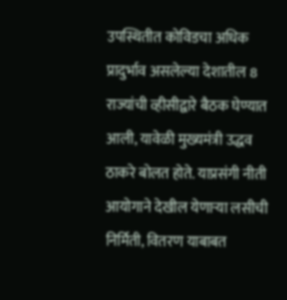उपस्थितीत कोविडचा अधिक प्रादुर्भाव असलेल्या देशातील 8 राज्यांची व्हीसीद्वारे बैठक घेण्यात आली, यावेळी मुख्यमंत्री उद्धव ठाकरे बोलत होते. याप्रसंगी नीती आयोगाने देखील येणाऱ्या लसीची निर्मिती, वितरण याबाबत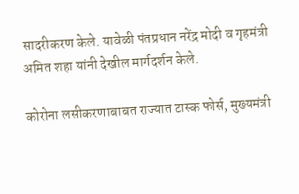सादरीकरण केले. यावेळी पंतप्रधान नरेंद्र मोदी व गृहमंत्री अमित शहा यांनी देखील मार्गदर्शन केले.

कोरोना लसीकरणाबाबत राज्यात टास्क फोर्स, मुख्यमंत्री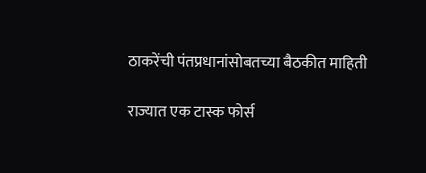ठाकरेंची पंतप्रधानांसोबतच्या बैठकीत माहिती

राज्यात एक टास्क फोर्स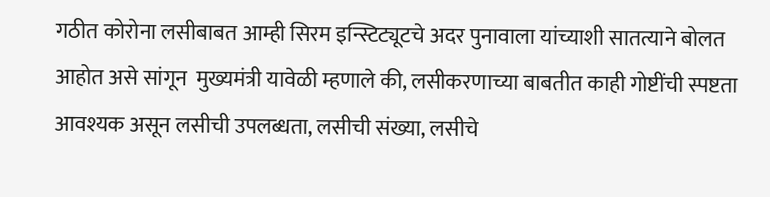गठीत कोरोना लसीबाबत आम्ही सिरम इन्स्टिट्यूटचे अदर पुनावाला यांच्याशी सातत्याने बोलत आहोत असे सांगून  मुख्यमंत्री यावेळी म्हणाले की, लसीकरणाच्या बाबतीत काही गोष्टींची स्पष्टता आवश्यक असून लसीची उपलब्धता, लसीची संख्या, लसीचे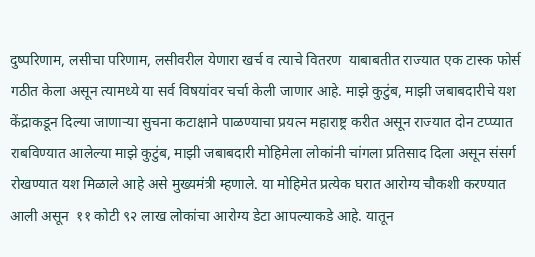दुष्परिणाम, लसीचा परिणाम, लसीवरील येणारा खर्च व त्याचे वितरण  याबाबतीत राज्यात एक टास्क फोर्स गठीत केला असून त्यामध्ये या सर्व विषयांवर चर्चा केली जाणार आहे. माझे कुटुंब, माझी जबाबदारीचे यश केंद्राकडून दिल्या जाणाऱ्या सुचना कटाक्षाने पाळण्याचा प्रयत्न महाराष्ट्र करीत असून राज्यात दोन टप्प्यात राबविण्यात आलेल्या माझे कुटुंब, माझी जबाबदारी मोहिमेला लोकांनी चांगला प्रतिसाद दिला असून संसर्ग रोखण्यात यश मिळाले आहे असे मुख्यमंत्री म्हणाले. या मोहिमेत प्रत्येक घरात आरोग्य चौकशी करण्यात आली असून  ११ कोटी ९२ लाख लोकांचा आरोग्य डेटा आपल्याकडे आहे. यातून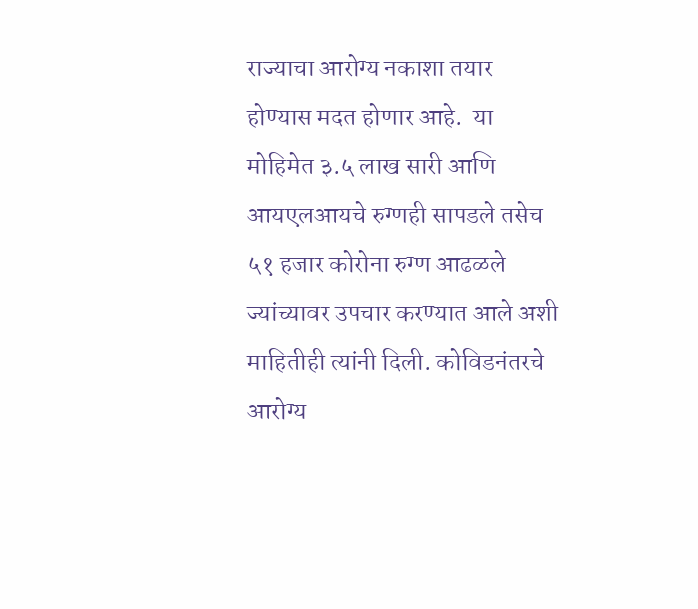राज्याचा आरोग्य नकाशा तयार होण्यास मदत होणार आहे.  या मोहिमेत ३.५ लाख सारी आणि आयएलआयचे रुग्णही सापडले तसेच ५१ हजार कोरोना रुग्ण आढळले ज्यांच्यावर उपचार करण्यात आले अशी माहितीही त्यांनी दिली. कोविडनंतरचे आरोग्य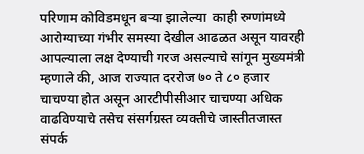परिणाम कोविडमधून बऱ्या झालेल्या  काही रुग्णांमध्ये आरोग्याच्या गंभीर समस्या देखील आढळत असून यावरही आपल्याला लक्ष देण्याची गरज असल्याचे सांगून मुख्यमंत्री म्हणाले की, आज राज्यात दररोज ७० ते ८० हजार चाचण्या होत असून आरटीपीसीआर चाचण्या अधिक वाढविण्याचे तसेच संसर्गग्रस्त व्यक्तीचे जास्तीतजास्त संपर्क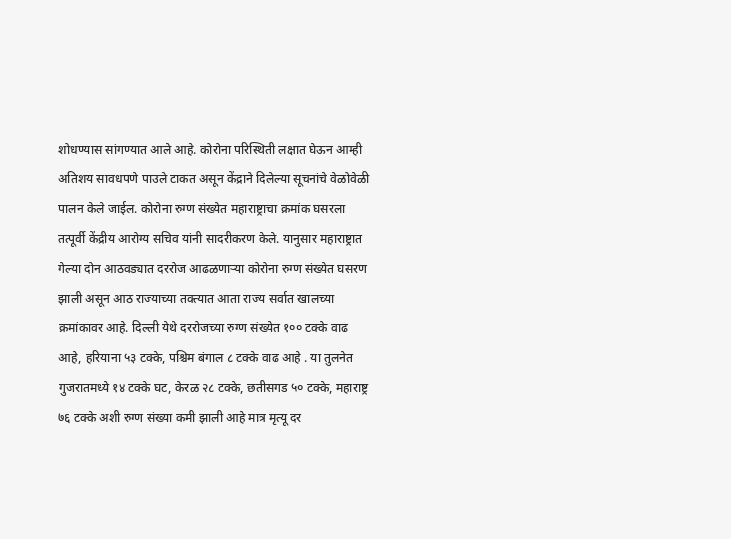शोधण्यास सांगण्यात आले आहे. कोरोना परिस्थिती लक्षात घेऊन आम्ही अतिशय सावधपणे पाउले टाकत असून केंद्राने दिलेल्या सूचनांचे वेळोवेळी पालन केले जाईल. कोरोना रुग्ण संख्येत महाराष्ट्राचा क्रमांक घसरला तत्पूर्वी केंद्रीय आरोग्य सचिव यांनी सादरीकरण केले. यानुसार महाराष्ट्रात  गेल्या दोन आठवड्यात दररोज आढळणाऱ्या कोरोना रुग्ण संख्येत घसरण झाली असून आठ राज्याच्या तक्त्यात आता राज्य सर्वात खालच्या क्रमांकावर आहे. दिल्ली येथे दररोजच्या रुग्ण संख्येत १०० टक्के वाढ आहे, हरियाना ५३ टक्के, पश्चिम बंगाल ८ टक्के वाढ आहे . या तुलनेत गुजरातमध्ये १४ टक्के घट, केरळ २८ टक्के, छतीसगड ५० टक्के, महाराष्ट्र ७६ टक्के अशी रुग्ण संख्या कमी झाली आहे मात्र मृत्यू दर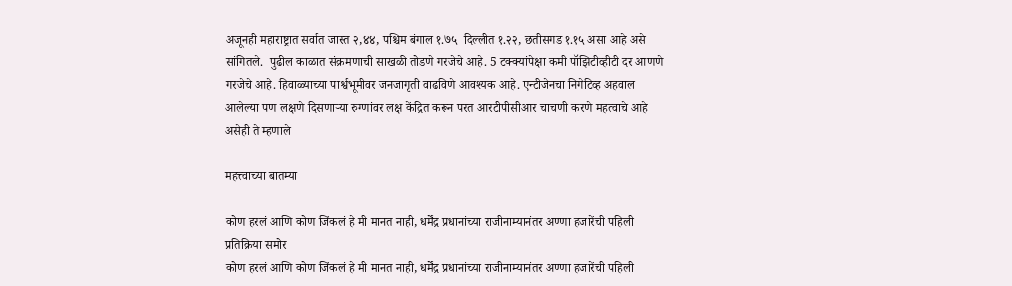अजूनही महाराष्ट्रात सर्वात जास्त २,४४, पश्चिम बंगाल १.७५  दिल्लीत १.२२, छतीसगड १.१५ असा आहे असे सांगितले.  पुढील काळात संक्रमणाची साखळी तोडणे गरजेचे आहे. 5 टक्क्यांपेक्षा कमी पॉझिटीव्हीटी दर आणणे गरजेचे आहे. हिवाळ्याच्या पार्श्वभूमीवर जनजागृती वाढविणे आवश्यक आहे. एन्टीजेनचा निगेटिव्ह अहवाल आलेल्या पण लक्षणे दिसणाऱ्या रुग्णांवर लक्ष केंद्रित करून परत आरटीपीसीआर चाचणी करणे महत्वाचे आहे असेही ते म्हणाले

महत्त्वाच्या बातम्या

कोण हरलं आणि कोण जिंकलं हे मी मानत नाही, धर्मेंद्र प्रधानांच्या राजीनाम्यानंतर अण्णा हजारेंची पहिली प्रतिक्रिया समोर
कोण हरलं आणि कोण जिंकलं हे मी मानत नाही, धर्मेंद्र प्रधानांच्या राजीनाम्यानंतर अण्णा हजारेंची पहिली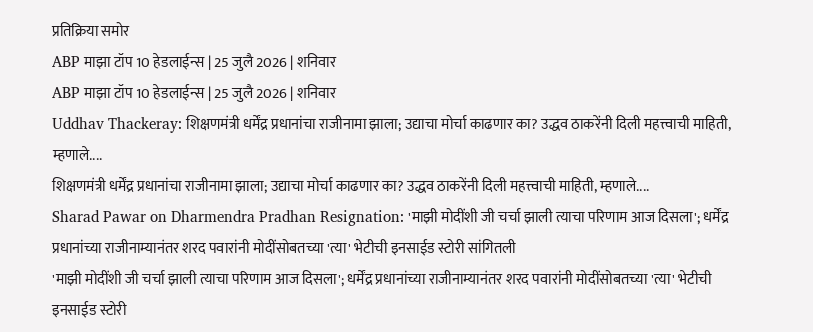प्रतिक्रिया समोर
ABP माझा टॉप 10 हेडलाईन्स | 25 जुलै 2026 | शनिवार
ABP माझा टॉप 10 हेडलाईन्स | 25 जुलै 2026 | शनिवार
Uddhav Thackeray: शिक्षणमंत्री धर्मेंद्र प्रधानांचा राजीनामा झाला; उद्याचा मोर्चा काढणार का? उद्धव ठाकरेंनी दिली महत्त्वाची माहिती, म्हणाले....
शिक्षणमंत्री धर्मेंद्र प्रधानांचा राजीनामा झाला; उद्याचा मोर्चा काढणार का? उद्धव ठाकरेंनी दिली महत्त्वाची माहिती, म्हणाले....
Sharad Pawar on Dharmendra Pradhan Resignation: 'माझी मोदींशी जी चर्चा झाली त्याचा परिणाम आज दिसला'; धर्मेंद्र प्रधानांच्या राजीनाम्यानंतर शरद पवारांनी मोदींसोबतच्या 'त्या' भेटीची इनसाईड स्टोरी सांगितली
'माझी मोदींशी जी चर्चा झाली त्याचा परिणाम आज दिसला'; धर्मेंद्र प्रधानांच्या राजीनाम्यानंतर शरद पवारांनी मोदींसोबतच्या 'त्या' भेटीची इनसाईड स्टोरी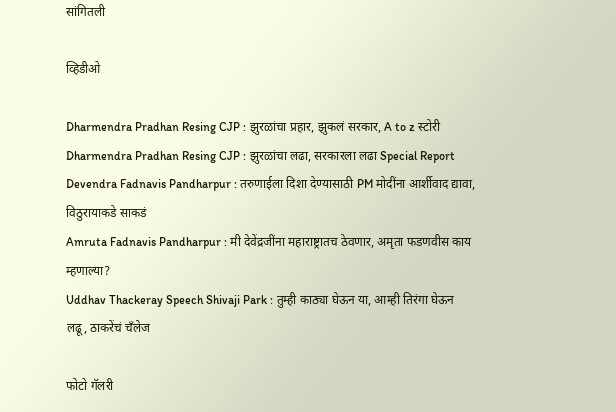सांगितली

व्हिडीओ

Dharmendra Pradhan Resing CJP : झुरळांचा प्रहार, झुकलं सरकार, A to z स्टोरी
Dharmendra Pradhan Resing CJP : झुरळांचा लढा, सरकारला लढा Special Report
Devendra Fadnavis Pandharpur : तरुणाईला दिशा देण्यासाठी PM मोदींना आर्शीवाद द्यावा, विठुरायाकडे साकडं
Amruta Fadnavis Pandharpur : मी देवेंद्रजींना महाराष्ट्रातच ठेवणार, अमृता फडणवीस काय म्हणाल्या?
Uddhav Thackeray Speech Shivaji Park : तुम्ही काठ्या घेऊन या, आम्ही तिरंगा घेऊन लढू, ठाकरेंचं चँलेज

फोटो गॅलरी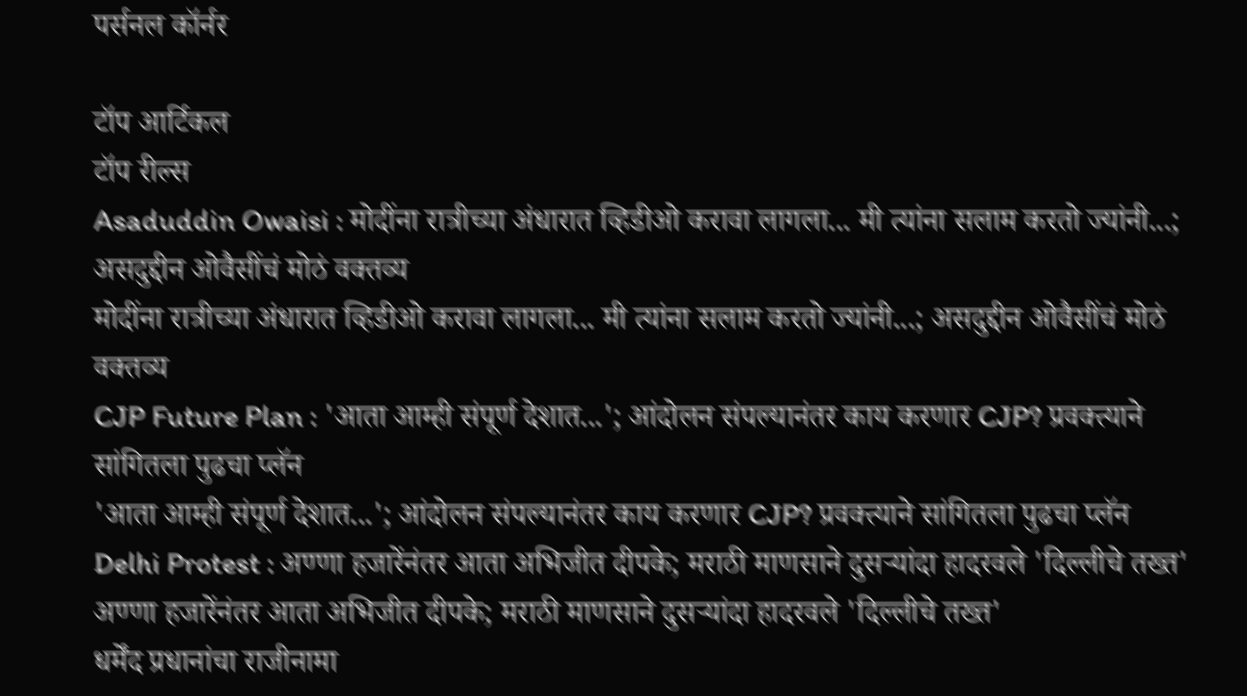पर्सनल कॉर्नर

टॉप आर्टिकल
टॉप रील्स
Asaduddin Owaisi : मोदींना रात्रीच्या अंधारात व्हिडीओ करावा लागला... मी त्यांना सलाम करतो ज्यांनी...; असदुद्दीन ओवैसींचं मोठं वक्तव्य
मोदींना रात्रीच्या अंधारात व्हिडीओ करावा लागला... मी त्यांना सलाम करतो ज्यांनी...; असदुद्दीन ओवैसींचं मोठं वक्तव्य
CJP Future Plan : 'आता आम्ही संपूर्ण देशात...'; आंदोलन संपल्यानंतर काय करणार CJP? प्रवक्त्याने सांगितला पुढचा प्लॅन
'आता आम्ही संपूर्ण देशात...'; आंदोलन संपल्यानंतर काय करणार CJP? प्रवक्त्याने सांगितला पुढचा प्लॅन
Delhi Protest : अण्णा हजारेंनंतर आता अभिजीत दीपके; मराठी माणसाने दुसऱ्यांदा हादरवले 'दिल्लीचे तख्त'
अण्णा हजारेंनंतर आता अभिजीत दीपके; मराठी माणसाने दुसऱ्यांदा हादरवले 'दिल्लीचे तख्त'
धर्मेंद प्रधानांचा राजीनामा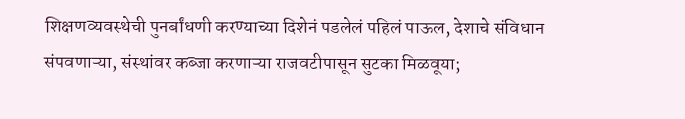शिक्षणव्यवस्थेची पुनर्बांधणी करण्याच्या दिशेनं पडलेलं पहिलं पाऊल, देशाचे संविधान संपवणाऱ्या, संस्थांवर कब्जा करणाऱ्या राजवटीपासून सुटका मिळवूया;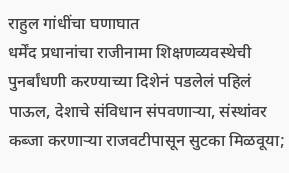राहुल गांधींचा घणाघात
धर्मेंद प्रधानांचा राजीनामा शिक्षणव्यवस्थेची पुनर्बांधणी करण्याच्या दिशेनं पडलेलं पहिलं पाऊल, देशाचे संविधान संपवणाऱ्या, संस्थांवर कब्जा करणाऱ्या राजवटीपासून सुटका मिळवूया;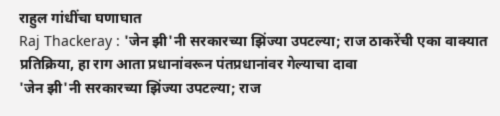राहुल गांधींचा घणाघात
Raj Thackeray : 'जेन झी'नी सरकारच्या झिंज्या उपटल्या; राज ठाकरेंची एका वाक्यात प्रतिक्रिया, हा राग आता प्रधानांवरून पंतप्रधानांवर गेल्याचा दावा
'जेन झी'नी सरकारच्या झिंज्या उपटल्या; राज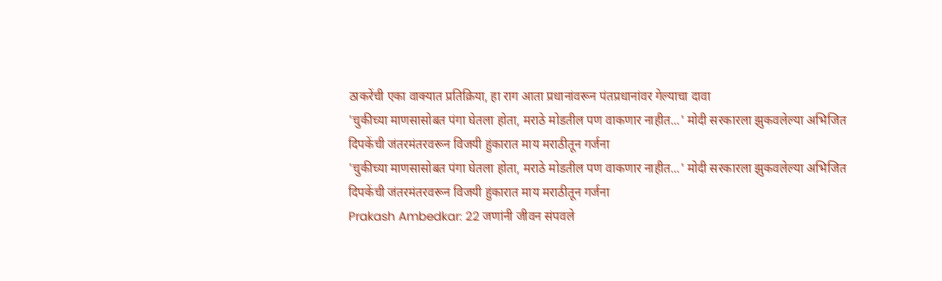ठाकरेंची एका वाक्यात प्रतिक्रिया, हा राग आता प्रधानांवरून पंतप्रधानांवर गेल्याचा दावा
'चुकीच्या माणसासोबत पंगा घेतला होता, मराठे मोडतील पण वाकणार नाहीत...' मोदी सरकारला झुकवलेल्या अभिजित दिपकेंची जंतरमंतरवरून विजयी हुंकारात माय मराठीतून गर्जना
'चुकीच्या माणसासोबत पंगा घेतला होता, मराठे मोडतील पण वाकणार नाहीत...' मोदी सरकारला झुकवलेल्या अभिजित दिपकेंची जंतरमंतरवरून विजयी हुंकारात माय मराठीतून गर्जना
Prakash Ambedkar: 22 जणांनी जीवन संपवले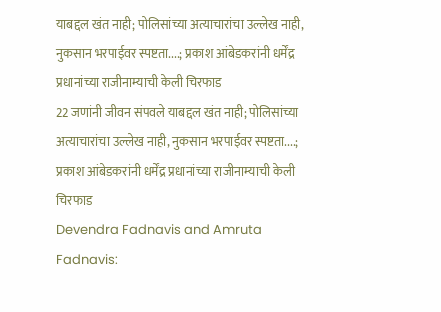याबद्दल खंत नाही; पोलिसांच्या अत्याचारांचा उल्लेख नाही, नुकसान भरपाईवर स्पष्टता....; प्रकाश आंबेडकरांनी धर्मेंद्र प्रधानांच्या राजीनाम्याची केली चिरफाड
22 जणांनी जीवन संपवले याबद्दल खंत नाही; पोलिसांच्या अत्याचारांचा उल्लेख नाही, नुकसान भरपाईवर स्पष्टता....; प्रकाश आंबेडकरांनी धर्मेंद्र प्रधानांच्या राजीनाम्याची केली चिरफाड
Devendra Fadnavis and Amruta Fadnavis: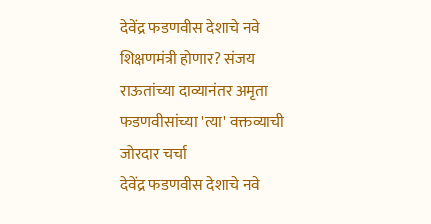देवेंद्र फडणवीस देशाचे नवे शिक्षणमंत्री होणार? संजय राऊतांच्या दाव्यानंतर अमृता फडणवीसांच्या 'त्या' वक्तव्याची जोरदार चर्चा
देवेंद्र फडणवीस देशाचे नवे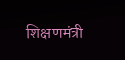शिक्षणमंत्री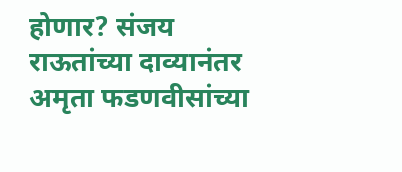होणार? संजय राऊतांच्या दाव्यानंतर अमृता फडणवीसांच्या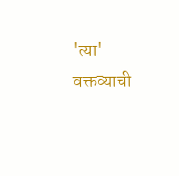'त्या' वक्तव्याची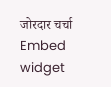जोरदार चर्चा
Embed widget